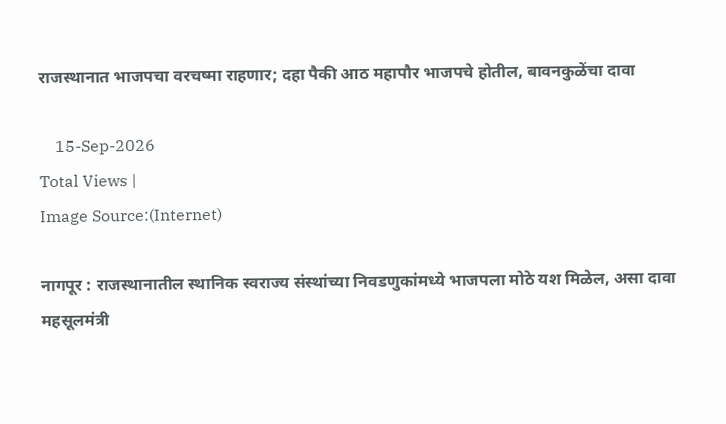राजस्थानात भाजपचा वरचष्मा राहणार; दहा पैकी आठ महापौर भाजपचे होतील, बावनकुळेंचा दावा

    15-Sep-2026
Total Views |
Image Source:(Internet)

नागपूर : राजस्थानातील स्थानिक स्वराज्य संस्थांच्या निवडणुकांमध्ये भाजपला मोठे यश मिळेल, असा दावा महसूलमंत्री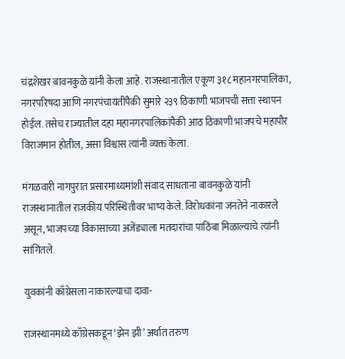चंद्रशेखर बावनकुळे यांनी केला आहे. राजस्थानातील एकूण ३१८ महानगरपालिका, नगरपरिषदा आणि नगरपंचायतींपैकी सुमारे २३९ ठिकाणी भाजपची सत्ता स्थापन होईल. तसेच राज्यातील दहा महानगरपालिकांपैकी आठ ठिकाणी भाजपचे महापौर विराजमान होतील, असा विश्वास त्यांनी व्यक्त केला.

मंगळवारी नागपुरात प्रसारमाध्यमांशी संवाद साधताना बावनकुळे यांनी राजस्थानातील राजकीय परिस्थितीवर भाष्य केले. विरोधकांना जनतेने नाकारले असून, भाजपच्या विकासाच्या अजेंड्याला मतदारांचा पाठिंबा मिळाल्याचे त्यांनी सांगितले.

युवकांनी काँग्रेसला नाकारल्याचा दावा-

राजस्थानमध्ये काँग्रेसकडून ‘झेन झी’ अर्थात तरुण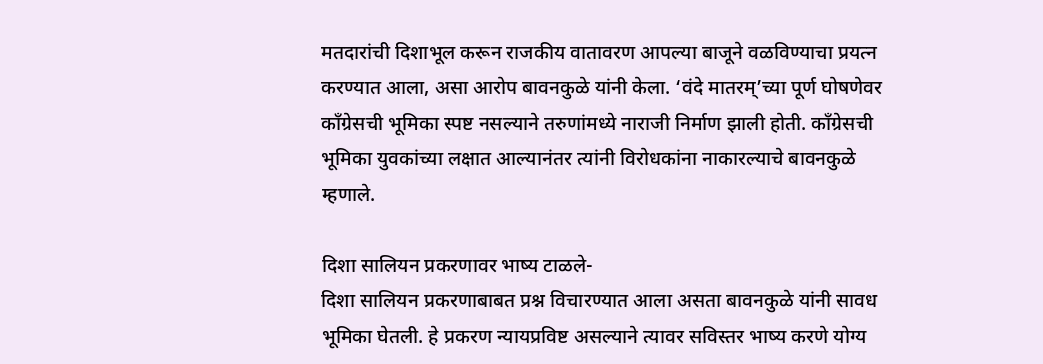मतदारांची दिशाभूल करून राजकीय वातावरण आपल्या बाजूने वळविण्याचा प्रयत्न करण्यात आला, असा आरोप बावनकुळे यांनी केला. ‘वंदे मातरम्’च्या पूर्ण घोषणेवर काँग्रेसची भूमिका स्पष्ट नसल्याने तरुणांमध्ये नाराजी निर्माण झाली होती. काँग्रेसची भूमिका युवकांच्या लक्षात आल्यानंतर त्यांनी विरोधकांना नाकारल्याचे बावनकुळे म्हणाले.

दिशा सालियन प्रकरणावर भाष्य टाळले-
दिशा सालियन प्रकरणाबाबत प्रश्न विचारण्यात आला असता बावनकुळे यांनी सावध भूमिका घेतली. हे प्रकरण न्यायप्रविष्ट असल्याने त्यावर सविस्तर भाष्य करणे योग्य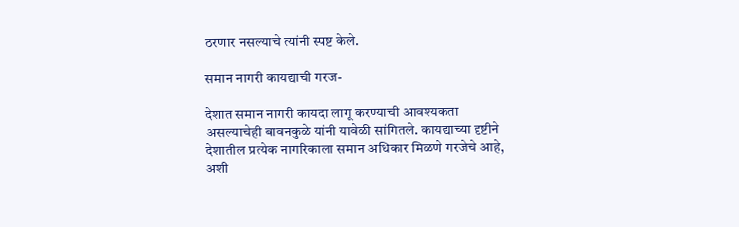ठरणार नसल्याचे त्यांनी स्पष्ट केले.

समान नागरी कायद्याची गरज-

देशात समान नागरी कायदा लागू करण्याची आवश्यकता असल्याचेही बावनकुळे यांनी यावेळी सांगितले. कायद्याच्या दृष्टीने देशातील प्रत्येक नागरिकाला समान अधिकार मिळणे गरजेचे आहे, अशी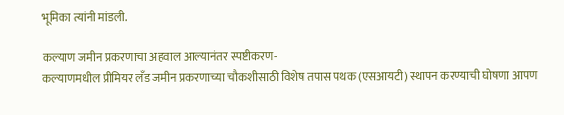भूमिका त्यांनी मांडली.

कल्याण जमीन प्रकरणाचा अहवाल आल्यानंतर स्पष्टीकरण-
कल्याणमधील प्रीमियर लँड जमीन प्रकरणाच्या चौकशीसाठी विशेष तपास पथक (एसआयटी) स्थापन करण्याची घोषणा आपण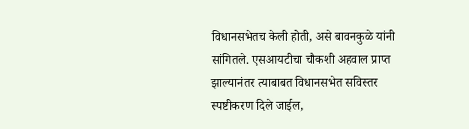विधानसभेतच केली होती, असे बावनकुळे यांनी सांगितले. एसआयटीचा चौकशी अहवाल प्राप्त झाल्यानंतर त्याबाबत विधानसभेत सविस्तर स्पष्टीकरण दिले जाईल,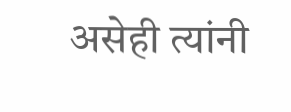असेही त्यांनी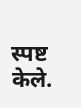स्पष्ट केले.